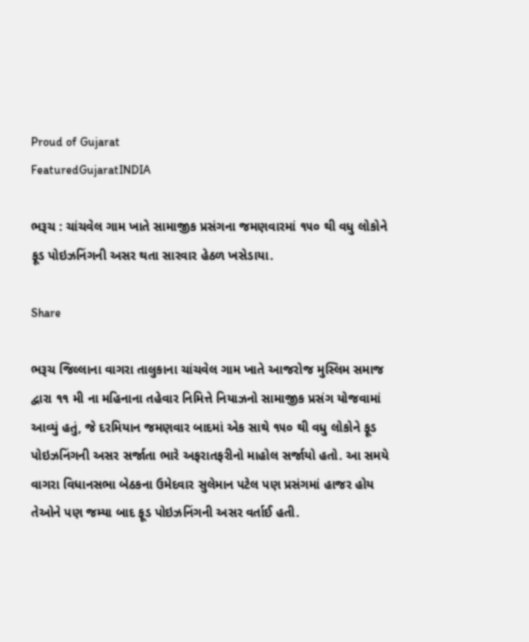Proud of Gujarat
FeaturedGujaratINDIA

ભરૂચ : ચાંચવેલ ગામ ખાતે સામાજીક પ્રસંગના જમણવારમાં ૧૫૦ થી વધુ લોકોને ફૂડ પોઇઝનિંગની અસર થતા સારવાર હેઠળ ખસેડાયા.

Share

ભરૂચ જિલ્લાના વાગરા તાલુકાના ચાંચવેલ ગામ ખાતે આજરોજ મુસ્લિમ સમાજ દ્વારા ૧૧ મી ના મહિનાના તહેવાર નિમિત્તે નિયાઝનો સામાજીક પ્રસંગ યોજવામાં આવ્યું હતું, જે દરમિયાન જમણવાર બાદમાં એક સાથે ૧૫૦ થી વધુ લોકોને ફૂડ પોઇઝનિંગની અસર સર્જાતા ભારે અફરાતફરીનો માહોલ સર્જાયો હતો. આ સમયે વાગરા વિધાનસભા બેઠકના ઉમેદવાર સુલેમાન પટેલ પણ પ્રસંગમાં હાજર હોય તેઓને પણ જમ્યા બાદ ફૂડ પોઇઝનિંગની અસર વર્તાઈ હતી.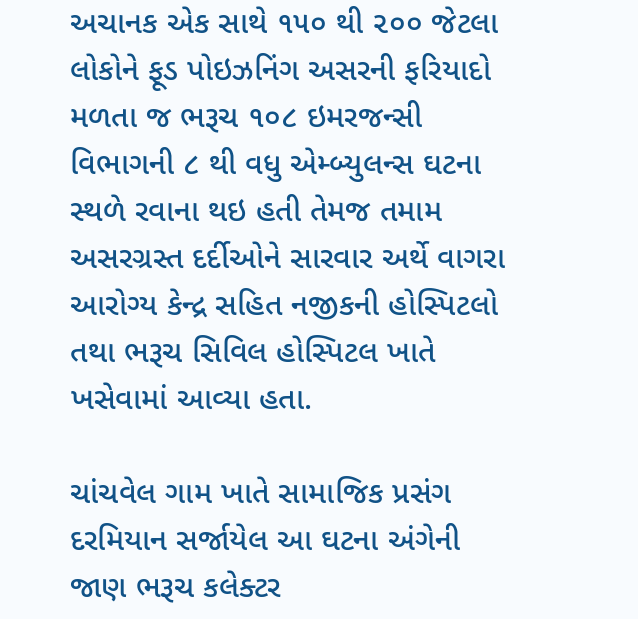અચાનક એક સાથે ૧૫૦ થી ૨૦૦ જેટલા લોકોને ફૂડ પોઇઝનિંગ અસરની ફરિયાદો મળતા જ ભરૂચ ૧૦૮ ઇમરજન્સી વિભાગની ૮ થી વધુ એમ્બ્યુલન્સ ઘટના સ્થળે રવાના થઇ હતી તેમજ તમામ અસરગ્રસ્ત દર્દીઓને સારવાર અર્થે વાગરા આરોગ્ય કેન્દ્ર સહિત નજીકની હોસ્પિટલો તથા ભરૂચ સિવિલ હોસ્પિટલ ખાતે ખસેવામાં આવ્યા હતા.

ચાંચવેલ ગામ ખાતે સામાજિક પ્રસંગ દરમિયાન સર્જાયેલ આ ઘટના અંગેની જાણ ભરૂચ કલેક્ટર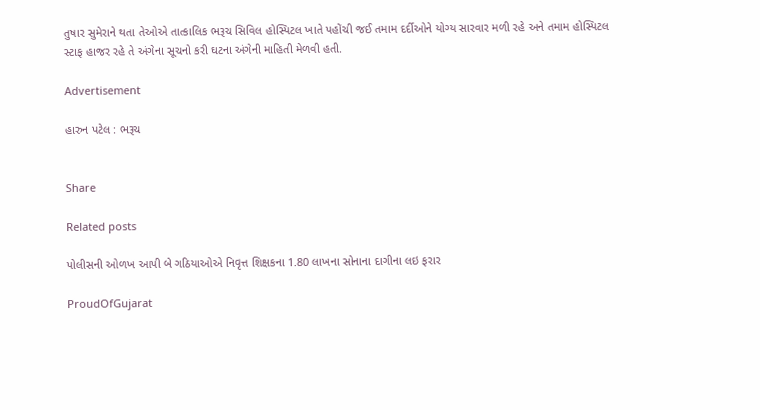તુષાર સુમેરાને થતા તેઓએ તાત્કાલિક ભરૂચ સિવિલ હોસ્પિટલ ખાતે પહોંચી જઈ તમામ દર્દીઓને યોગ્ય સારવાર મળી રહે અને તમામ હોસ્પિટલ સ્ટાફ હાજર રહે તે અંગેના સૂચનો કરી ઘટના અંગેની માહિતી મેળવી હતી.

Advertisement

હારુન પટેલ : ભરૂચ


Share

Related posts

પોલીસની ઓળખ આપી બે ગઠિયાઓએ નિવૃત્ત શિક્ષકના 1.80 લાખના સોનાના દાગીના લઇ ફરાર

ProudOfGujarat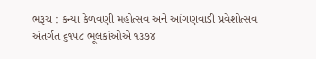ભરૂચ : કન્યા કેળવણી મહોત્સવ અને આંગણવાડી પ્રવેશોત્સવ અંતર્ગત ૬૧૫૮ ભૂલકાંઓએ ૧૩૭૪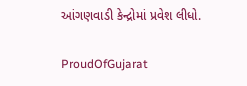આંગણવાડી કેન્દ્રોમાં પ્રવેશ લીધો.

ProudOfGujarat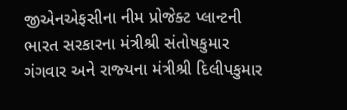જીએનએફસીના નીમ પ્રોજેક્‍ટ પ્‍લાન્‍ટની ભારત સરકારના મંત્રીશ્રી સંતોષકુમાર ગંગવાર અને રાજ્‍યના મંત્રીશ્રી દિલીપકુમાર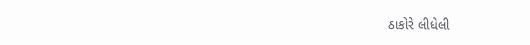ઠાકોરે લીધેલી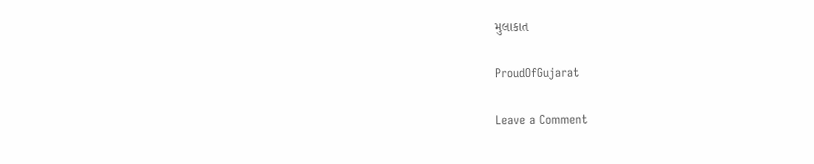મુલાકાત

ProudOfGujarat

Leave a Comment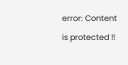error: Content is protected !!